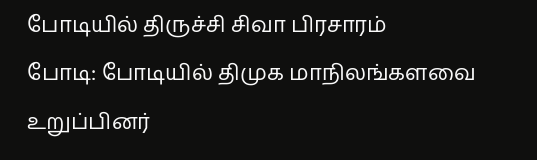போடியில் திருச்சி சிவா பிரசாரம்
போடி: போடியில் திமுக மாநிலங்களவை உறுப்பினர்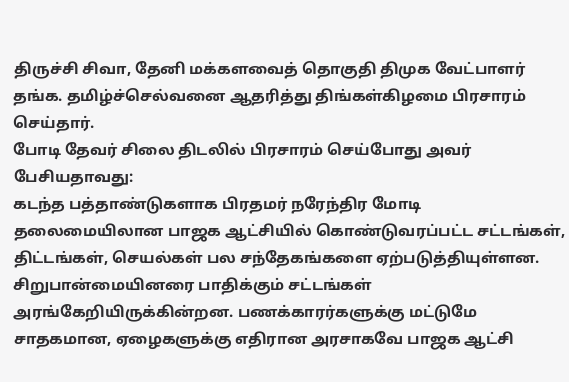திருச்சி சிவா, தேனி மக்களவைத் தொகுதி திமுக வேட்பாளர் தங்க. தமிழ்ச்செல்வனை ஆதரித்து திங்கள்கிழமை பிரசாரம் செய்தார்.
போடி தேவர் சிலை திடலில் பிரசாரம் செய்போது அவர் பேசியதாவது:
கடந்த பத்தாண்டுகளாக பிரதமர் நரேந்திர மோடி தலைமையிலான பாஜக ஆட்சியில் கொண்டுவரப்பட்ட சட்டங்கள், திட்டங்கள், செயல்கள் பல சந்தேகங்களை ஏற்படுத்தியுள்ளன. சிறுபான்மையினரை பாதிக்கும் சட்டங்கள் அரங்கேறியிருக்கின்றன. பணக்காரர்களுக்கு மட்டுமே சாதகமான, ஏழைகளுக்கு எதிரான அரசாகவே பாஜக ஆட்சி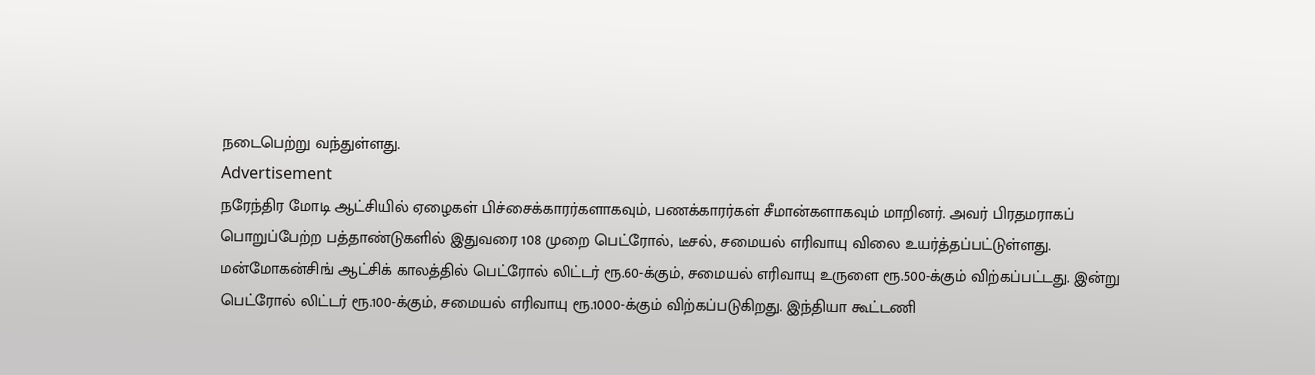நடைபெற்று வந்துள்ளது.
Advertisement
நரேந்திர மோடி ஆட்சியில் ஏழைகள் பிச்சைக்காரர்களாகவும், பணக்காரர்கள் சீமான்களாகவும் மாறினர். அவர் பிரதமராகப் பொறுப்பேற்ற பத்தாண்டுகளில் இதுவரை 108 முறை பெட்ரோல், டீசல், சமையல் எரிவாயு விலை உயர்த்தப்பட்டுள்ளது.
மன்மோகன்சிங் ஆட்சிக் காலத்தில் பெட்ரோல் லிட்டர் ரூ.60-க்கும், சமையல் எரிவாயு உருளை ரூ.500-க்கும் விற்கப்பட்டது. இன்று பெட்ரோல் லிட்டர் ரூ.100-க்கும், சமையல் எரிவாயு ரூ.1000-க்கும் விற்கப்படுகிறது. இந்தியா கூட்டணி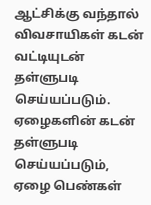ஆட்சிக்கு வந்தால் விவசாயிகள் கடன் வட்டியுடன் தள்ளுபடி செய்யப்படும். ஏழைகளின் கடன் தள்ளுபடி செய்யப்படும், ஏழை பெண்கள்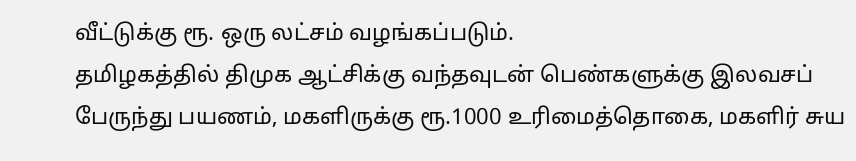வீட்டுக்கு ரூ. ஒரு லட்சம் வழங்கப்படும்.
தமிழகத்தில் திமுக ஆட்சிக்கு வந்தவுடன் பெண்களுக்கு இலவசப் பேருந்து பயணம், மகளிருக்கு ரூ.1000 உரிமைத்தொகை, மகளிர் சுய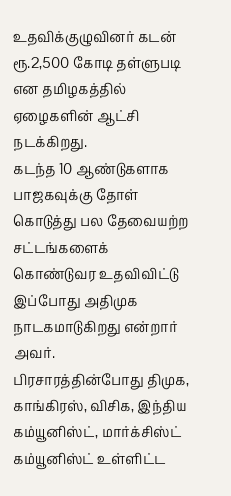உதவிக்குழுவினர் கடன் ரூ.2,500 கோடி தள்ளுபடி என தமிழகத்தில் ஏழைகளின் ஆட்சி நடக்கிறது.
கடந்த 10 ஆண்டுகளாக பாஜகவுக்கு தோள் கொடுத்து பல தேவையற்ற சட்டங்களைக் கொண்டுவர உதவிவிட்டு இப்போது அதிமுக நாடகமாடுகிறது என்றார் அவர்.
பிரசாரத்தின்போது திமுக, காங்கிரஸ், விசிக, இந்திய கம்யூனிஸ்ட், மார்க்சிஸ்ட் கம்யூனிஸ்ட் உள்ளிட்ட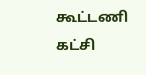கூட்டணி கட்சி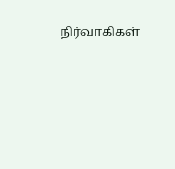நிர்வாகிகள்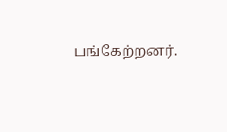பங்கேற்றனர்.